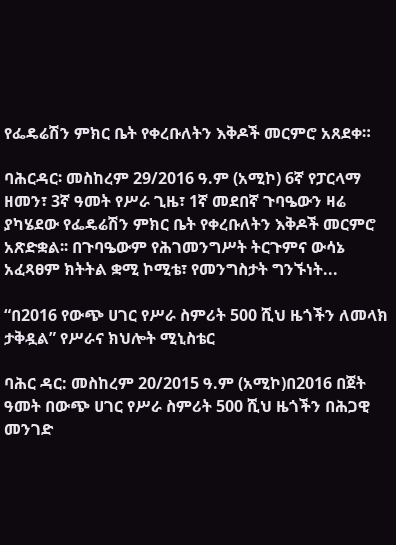የፌዴሬሽን ምክር ቤት የቀረቡለትን እቅዶች መርምሮ አጸደቀ።

ባሕርዳር፡ መስከረም 29/2016 ዓ.ም (አሚኮ) 6ኛ የፓርላማ ዘመን፣ 3ኛ ዓመት የሥራ ጊዜ፣ 1ኛ መደበኛ ጉባዔውን ዛሬ ያካሄደው የፌዴሬሽን ምክር ቤት የቀረቡለትን እቅዶች መርምሮ አጽድቋል፡፡ በጉባዔውም የሕገመንግሥት ትርጉምና ውሳኔ አፈጻፀም ክትትል ቋሚ ኮሚቴ፣ የመንግስታት ግንኙነት...

“በ2016 የውጭ ሀገር የሥራ ስምሪት 500 ሺህ ዜጎችን ለመላክ ታቅዷል” የሥራና ክህሎት ሚኒስቴር

ባሕር ዳር: መስከረም 20/2015 ዓ.ም (አሚኮ)በ2016 በጀት ዓመት በውጭ ሀገር የሥራ ስምሪት 500 ሺህ ዜጎችን በሕጋዊ መንገድ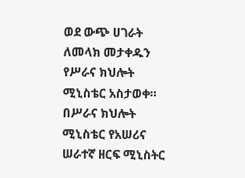ወደ ውጭ ሀገራት ለመላክ መታቀዱን የሥራና ክህሎት ሚኒስቴር አስታወቀ። በሥራና ክህሎት ሚኒስቴር የአሠሪና ሠራተኛ ዘርፍ ሚኒስትር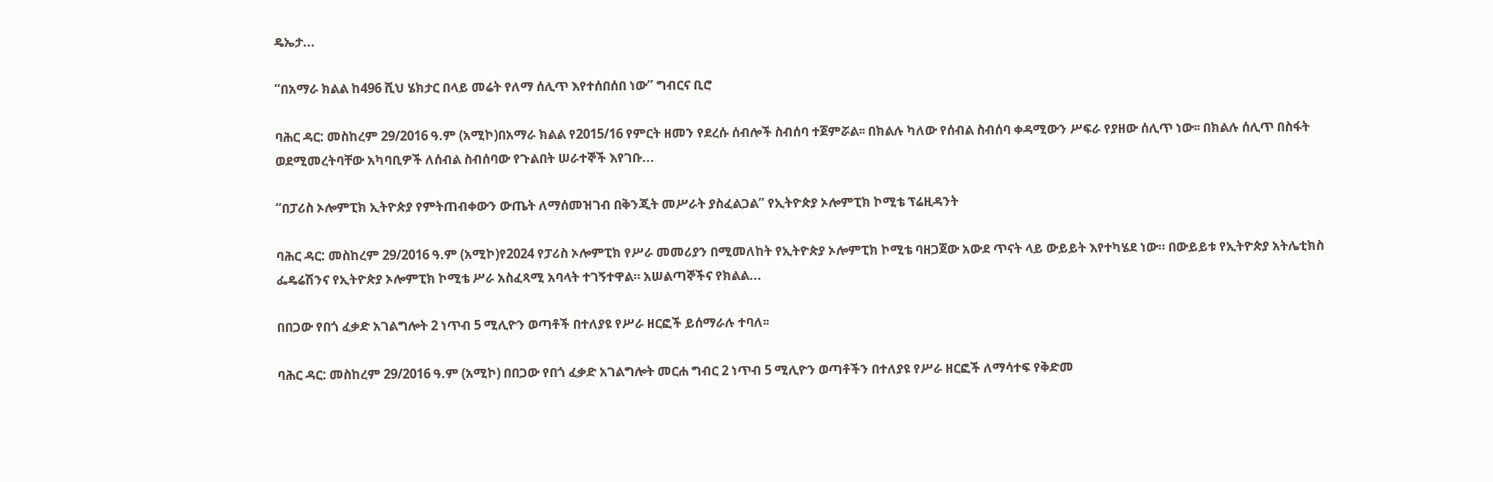ዴኤታ...

“በአማራ ክልል ከ496 ሺህ ሄክታር በላይ መሬት የለማ ሰሊጥ እየተሰበሰበ ነው” ግብርና ቢሮ

ባሕር ዳር: መስከረም 29/2016 ዓ.ም (አሚኮ)በአማራ ክልል የ2015/16 የምርት ዘመን የደረሱ ሰብሎች ስብሰባ ተጀምሯል፡፡ በክልሉ ካለው የሰብል ስብሰባ ቀዳሚውን ሥፍራ የያዘው ሰሊጥ ነው፡፡ በክልሉ ሰሊጥ በስፋት ወደሚመረትባቸው አካባቢዎች ለሰብል ስብሰባው የጉልበት ሠራተኞች እየገቡ...

“በፓሪስ ኦሎምፒክ ኢትዮጵያ የምትጠብቀውን ውጤት ለማሰመዝገብ በቅንጂት መሥራት ያስፈልጋል” የኢትዮጵያ ኦሎምፒክ ኮሚቴ ፕሬዚዳንት

ባሕር ዳር: መስከረም 29/2016 ዓ.ም (አሚኮ)የ2024 የፓሪስ ኦሎምፒክ የሥራ መመሪያን በሚመለከት የኢትዮጵያ ኦሎምፒክ ኮሚቴ ባዘጋጀው አውደ ጥናት ላይ ውይይት እየተካሄደ ነው። በውይይቱ የኢትዮጵያ አትሌቲክስ ፌዴሬሽንና የኢትዮጵያ ኦሎምፒክ ኮሚቴ ሥራ አስፈጻሚ አባላት ተገኝተዋል። አሠልጣኞችና የክልል...

በበጋው የበጎ ፈቃድ አገልግሎት 2 ነጥብ 5 ሚሊዮን ወጣቶች በተለያዩ የሥራ ዘርፎች ይሰማራሉ ተባለ፡፡

ባሕር ዳር: መስከረም 29/2016 ዓ.ም (አሚኮ) በበጋው የበጎ ፈቃድ አገልግሎት መርሐ ግብር 2 ነጥብ 5 ሚሊዮን ወጣቶችን በተለያዩ የሥራ ዘርፎች ለማሳተፍ የቅድመ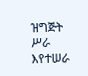ዝግጅት ሥራ እየተሠራ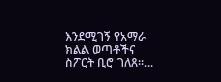እንደሚገኝ የአማራ ክልል ወጣቶችና ስፖርት ቢሮ ገለጸ።...